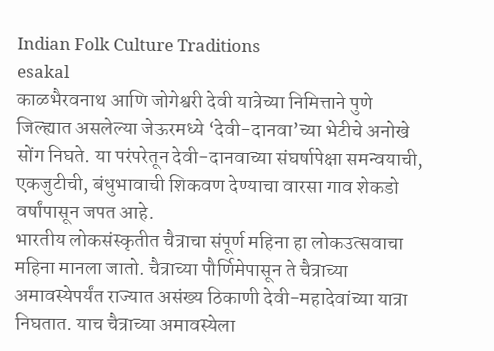Indian Folk Culture Traditions
esakal
काळभैरवनाथ आणि जोगेश्वरी देवी यात्रेच्या निमित्ताने पुणे जिल्ह्यात असलेल्या जेऊरमध्ये ‘देवी-दानवा’च्या भेटीचे अनोखे सोंग निघते. या परंपरेतून देवी-दानवाच्या संघर्षापेक्षा समन्वयाची, एकजुटीची, बंधुभावाची शिकवण देण्याचा वारसा गाव शेकडो वर्षांपासून जपत आहे.
भारतीय लोकसंस्कृतीत चैत्राचा संपूर्ण महिना हा लोकउत्सवाचा महिना मानला जातो. चैत्राच्या पौर्णिमेपासून ते चैत्राच्या अमावस्येपर्यंत राज्यात असंख्य ठिकाणी देवी-महादेवांच्या यात्रा निघतात. याच चैत्राच्या अमावस्येला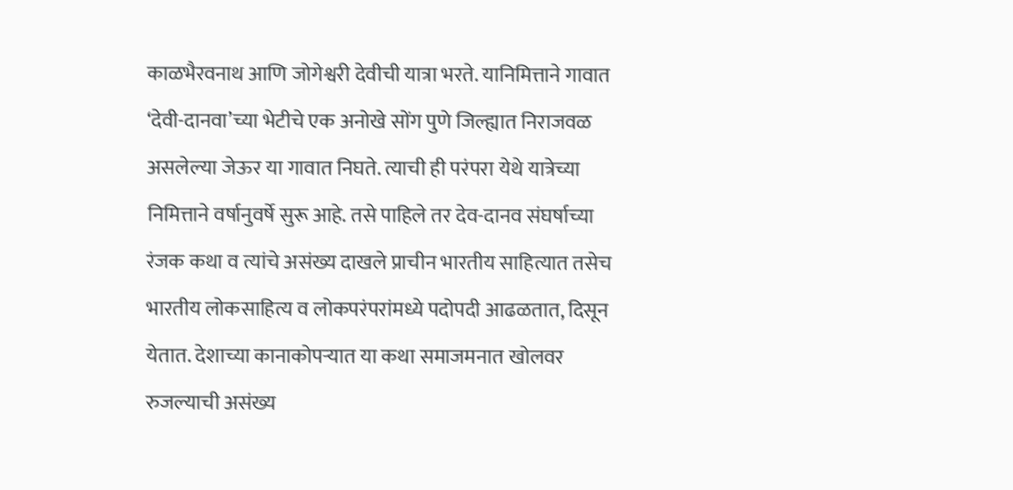काळभैरवनाथ आणि जोगेश्वरी देवीची यात्रा भरते. यानिमित्ताने गावात ‘देवी-दानवा’च्या भेटीचे एक अनोखे सोंग पुणे जिल्ह्यात निराजवळ असलेल्या जेऊर या गावात निघते. त्याची ही परंपरा येथे यात्रेच्या निमित्ताने वर्षानुवर्षे सुरू आहे. तसे पाहिले तर देव-दानव संघर्षाच्या रंजक कथा व त्यांचे असंख्य दाखले प्राचीन भारतीय साहित्यात तसेच भारतीय लोकसाहित्य व लोकपरंपरांमध्ये पदोपदी आढळतात, दिसून येतात. देशाच्या कानाकोपऱ्यात या कथा समाजमनात खोलवर रुजल्याची असंख्य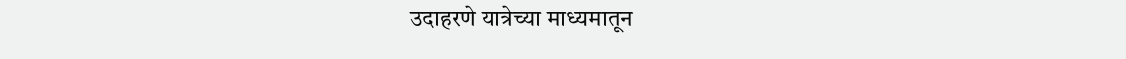उदाहरणे यात्रेच्या माध्यमातून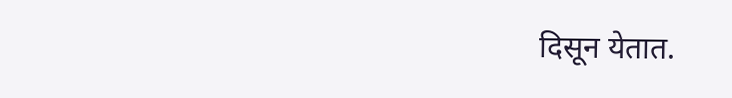दिसून येतात.